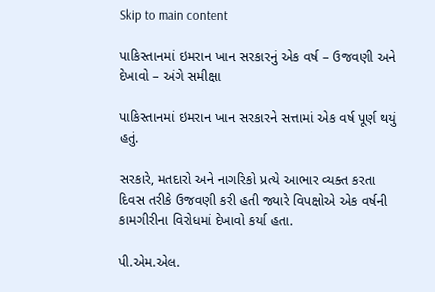Skip to main content

પાકિસ્તાનમાં ઇમરાન ખાન સરકારનું એક વર્ષ – ઉજવણી અને દેખાવો – અંગે સમીક્ષા

પાકિસ્તાનમાં ઇમરાન ખાન સરકારને સત્તામાં એક વર્ષ પૂર્ણ થયું હતું.

સરકારે, મતદારો અને નાગરિકો પ્રત્યે આભાર વ્યક્ત કરતા દિવસ તરીકે ઉજવણી કરી હતી જ્યારે વિપક્ષોએ એક વર્ષની કામગીરીના વિરોધમાં દેખાવો કર્યા હતા.

પી.એમ.એલ.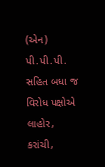(એન) પી.પી.પી. સહિત બધા જ વિરોધ પક્ષોએ લાહોર, કરાંચી,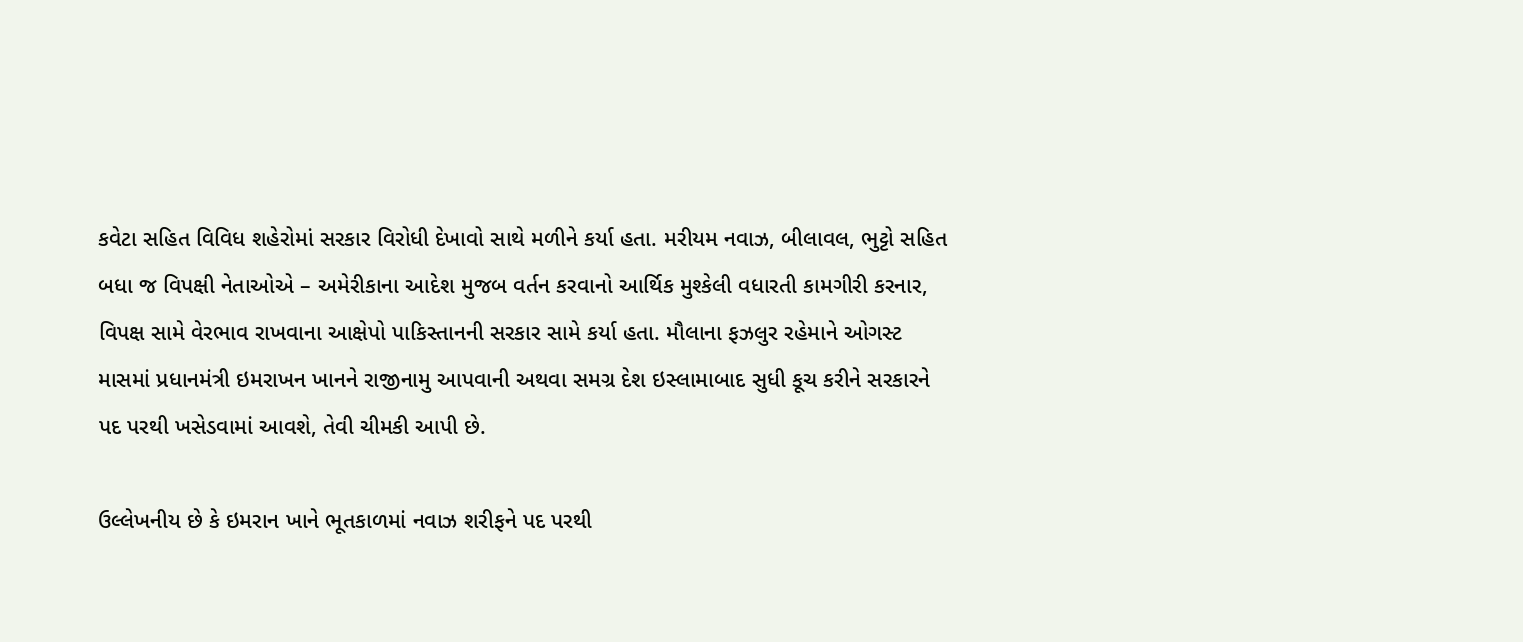કવેટા સહિત વિવિધ શહેરોમાં સરકાર વિરોધી દેખાવો સાથે મળીને કર્યા હતા. મરીયમ નવાઝ, બીલાવલ, ભુટ્ટો સહિત બધા જ વિપક્ષી નેતાઓએ – અમેરીકાના આદેશ મુજબ વર્તન કરવાનો આર્થિક મુશ્કેલી વધારતી કામગીરી કરનાર, વિપક્ષ સામે વેરભાવ રાખવાના આક્ષેપો પાકિસ્તાનની સરકાર સામે કર્યા હતા. મૌલાના ફઝલુર રહેમાને ઓગસ્ટ માસમાં પ્રધાનમંત્રી ઇમરાખન ખાનને રાજીનામુ આપવાની અથવા સમગ્ર દેશ ઇસ્લામાબાદ સુધી કૂચ કરીને સરકારને પદ પરથી ખસેડવામાં આવશે, તેવી ચીમકી આપી છે.

ઉલ્લેખનીય છે કે ઇમરાન ખાને ભૂતકાળમાં નવાઝ શરીફને પદ પરથી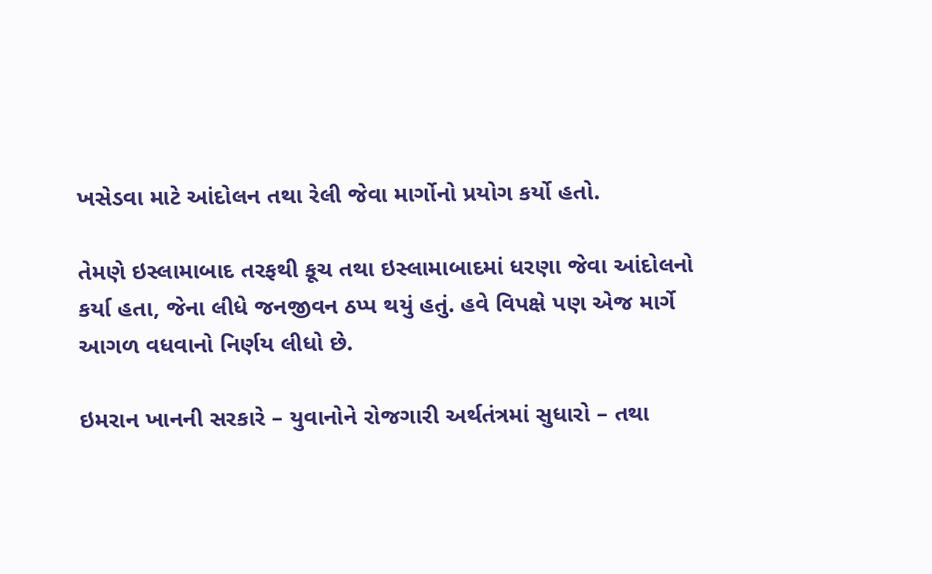ખસેડવા માટે આંદોલન તથા રેલી જેવા માર્ગોનો પ્રયોગ કર્યો હતો.

તેમણે ઇસ્લામાબાદ તરફથી કૂચ તથા ઇસ્લામાબાદમાં ધરણા જેવા આંદોલનો કર્યા હતા, જેના લીધે જનજીવન ઠપ્પ થયું હતું. હવે વિપક્ષે પણ એજ માર્ગે આગળ વધવાનો નિર્ણય લીધો છે.

ઇમરાન ખાનની સરકારે – યુવાનોને રોજગારી અર્થતંત્રમાં સુધારો – તથા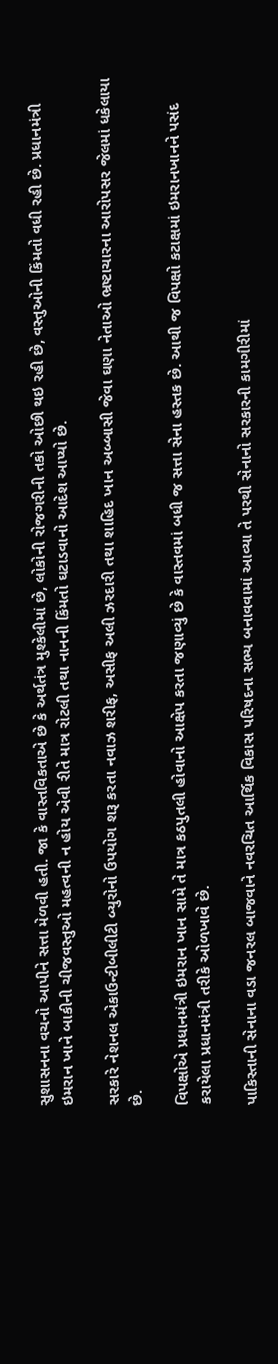સુશાસનના વચનો આપીને સત્તા મેળવી હતી. જા કે વાસ્તવિકતાએ છે કે અર્થતંત્ર મુશ્કેલીમાં છે, લોકોની રોજગરીની તકો ઓછી થઇ રહી છે, વસ્તુઓની કિંમતો વધી રહી છે. પ્રધાનમંત્રી ઇમરાન ખાને બાકીની ચીજવસ્તુઓ મહત્વની ન હોય એવી રીતે માત્ર રોટલી તથા નાનની કિંમતો ઘટાડવાનો આદેશ આપ્યો છે.

સરકારે નેશનલ એકાઉન્ટીબીલીટી બ્યુરોનો ઉપયોગ શરૂ કરતા નવાઝ શરીફ, અસીફ અલી ઝરદારી તથા શાહિદ ખાન અબ્બાસી જેવા ઘણા નેતાઓ ભ્રષ્ટાચારના આરોપસર જેલમાં ધકેલાયા છે.

વિપક્ષોએ પ્રધાનમંત્રી ઇમરાન ખાન સામે તે માત્ર કઠપુતલી હોવાનો આક્ષેપ કરતા જણાવ્યું છે કે વાસ્તવમાં બધી જ સત્તા સેના હસ્તક છે. આથી જ વિપક્ષો કટાક્ષમાં ઇમરાનખાનને પસંદ કરાયેલા પ્રધાનમંત્રી તરીકે ઓળખાવે છે.

પાકિસ્તાની સેનાના વડા જનરલ બાજવાને નવરચિત આર્થિક વિકાસ પરિષદના સભ્ય બનાવવામાં આવ્યા તે પરથી સેનાનો સરકારની કામગીરીમાં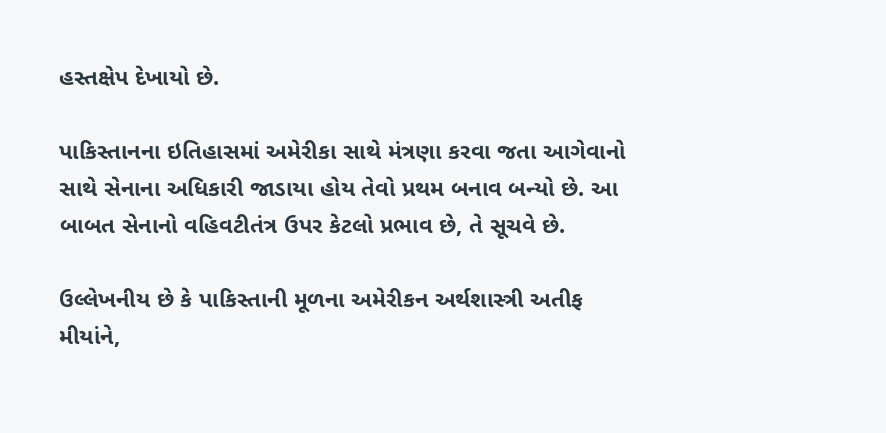હસ્તક્ષેપ દેખાયો છે.

પાકિસ્તાનના ઇતિહાસમાં અમેરીકા સાથે મંત્રણા કરવા જતા આગેવાનો સાથે સેનાના અધિકારી જાડાયા હોય તેવો પ્રથમ બનાવ બન્યો છે. આ બાબત સેનાનો વહિવટીતંત્ર ઉપર કેટલો પ્રભાવ છે, તે સૂચવે છે.

ઉલ્લેખનીય છે કે પાકિસ્તાની મૂળના અમેરીકન અર્થશાસ્ત્રી અતીફ મીયાંને,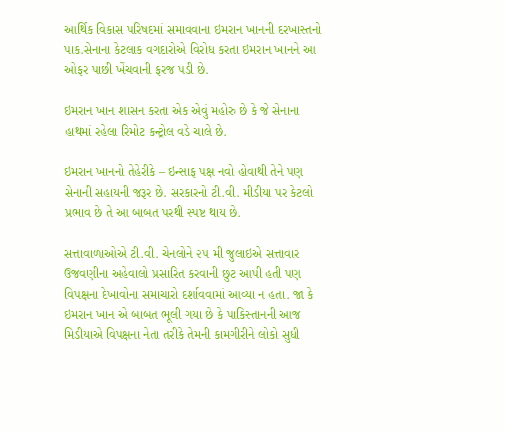આર્થિક વિકાસ પરિષદમાં સમાવવાના ઇમરાન ખાનની દરખાસ્તનો પાક.સેનાના કેટલાક વગદારોએ વિરોધ કરતા ઇમરાન ખાનને આ ઓફર પાછી ખેંચવાની ફરજ પડી છે.

ઇમરાન ખાન શાસન કરતા એક એવું મહોરુ છે કે જે સેનાના હાથમાં રહેલા રિમોટ કન્ટ્રોલ વડે ચાલે છે.

ઇમરાન ખાનનો તેહેરીકે – ઇન્સાફ પક્ષ નવો હોવાથી તેને પણ સેનાની સહાયની જરૂર છે. સરકારનો ટી.વી. મીડીયા પર કેટલો પ્રભાવ છે તે આ બાબત પરથી સ્પષ્ટ થાય છે.

સત્તાવાળાઓએ ટી.વી. ચેનલોને ૨૫ મી જુલાઇએ સત્તાવાર ઉજવણીના અહેવાલો પ્રસારિત કરવાની છુટ આપી હતી પણ વિપક્ષના દેખાવોના સમાચારો દર્શાવવામાં આવ્યા ન હતા. જા કે ઇમરાન ખાન એ બાબત ભૂલી ગયા છે કે પાકિસ્તાનની આજ મિડીયાએ વિપક્ષના નેતા તરીકે તેમની કામગીરીને લોકો સુધી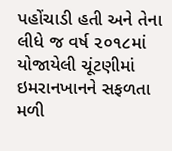પહોંચાડી હતી અને તેના લીધે જ વર્ષ ૨૦૧૮માં યોજાયેલી ચૂંટણીમાં ઇમરાનખાનને સફળતા મળી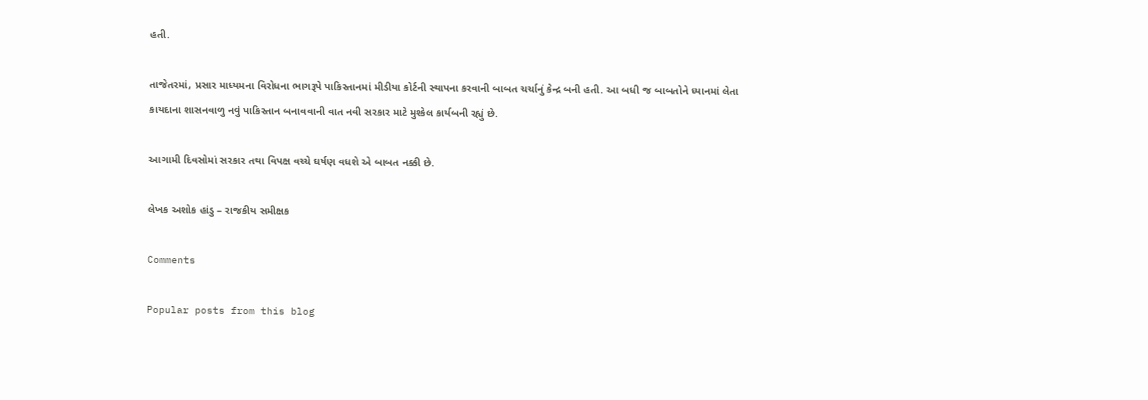હતી.

તાજેતરમાં, પ્રસાર માધ્યમના વિરોધના ભાગરૂપે પાકિસ્તાનમાં મીડીયા કોર્ટની સ્થાપના કરવાની બાબત ચર્ચાનું કેન્દ્ર બની હતી. આ બધી જ બાબતોને ધ્યાનમાં લેતા કાયદાના શાસનવાળુ નવું પાકિસ્તાન બનાવવાની વાત નવી સરકાર માટે મુશ્કેલ કાર્યબની રહ્યું છે.

આગામી દિવસોમાં સરકાર તથા વિપક્ષ વચ્ચે ઘર્ષણ વધશે એ બાબત નક્કી છે.

લેખક અશોક હાંડુ – રાજકીય સમીક્ષક

Comments

Popular posts from this blog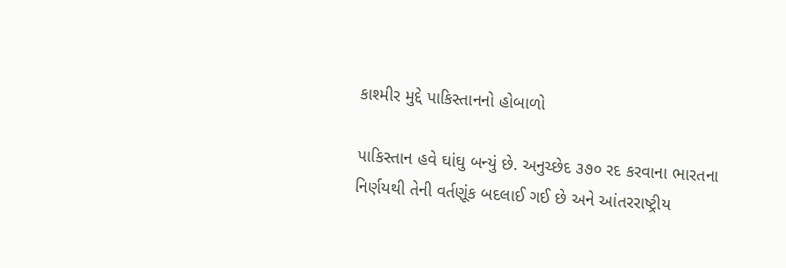કાશ્મીર મુદ્દે પાકિસ્તાનનો હોબાળો

પાકિસ્તાન હવે ઘાંઘુ બન્યું છે. અનુચ્છેદ ૩૭૦ રદ કરવાના ભારતના નિર્ણયથી તેની વર્તણૂંક બદલાઈ ગઈ છે અને આંતરરાષ્ટ્રીય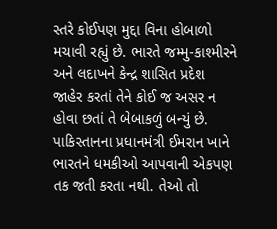સ્તરે કોઈપણ મુદ્દા વિના હોબાળો મચાવી રહ્યું છે. ભારતે જમ્મુ-કાશ્મીરને અને લદાખને કેન્દ્ર શાસિત પ્રદેશ જાહેર કરતાં તેને કોઈ જ અસર ન હોવા છતાં તે બેબાકળું બન્યું છે. પાકિસ્તાનના પ્રધાનમંત્રી ઈમરાન ખાને ભારતને ધમકીઓ આપવાની એકપણ તક જતી કરતા નથી. તેઓ તો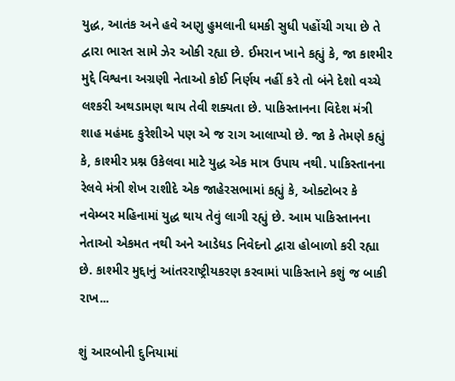યુદ્ધ, આતંક અને હવે અણુ હુમલાની ધમકી સુધી પહોંચી ગયા છે તે દ્વારા ભારત સામે ઝેર ઓકી રહ્યા છે. ઈમરાન ખાને કહ્યું કે, જા કાશ્મીર મુદ્દે વિશ્વના અગ્રણી નેતાઓ કોઈ નિર્ણય નહીં કરે તો બંને દેશો વચ્ચે લશ્કરી અથડામણ થાય તેવી શક્યતા છે. પાકિસ્તાનના વિદેશ મંત્રી શાહ મહંમદ કુરેશીએ પણ એ જ રાગ આલાપ્યો છે. જા કે તેમણે કહ્યું કે, કાશ્મીર પ્રશ્ન ઉકેલવા માટે યુદ્ધ એક માત્ર ઉપાય નથી. પાકિસ્તાનના રેલવે મંત્રી શેખ રાશીદે એક જાહેરસભામાં કહ્યું કે, ઓક્ટોબર કે નવેમ્બર મહિનામાં યુદ્ધ થાય તેવું લાગી રહ્યું છે. આમ પાકિસ્તાનના નેતાઓ એકમત નથી અને આડેધડ નિવેદનો દ્વારા હોબાળો કરી રહ્યા છે. કાશ્મીર મુદ્દાનું આંતરરાષ્ટ્રીયકરણ કરવામાં પાકિસ્તાને કશું જ બાકી રાખ...

શું આરબોની દુનિયામાં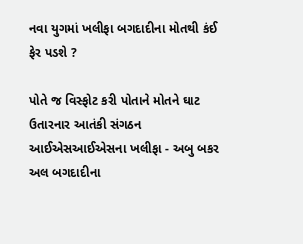નવા યુગમાં ખલીફા બગદાદીના મોતથી કંઈ ફેર પડશે ?

પોતે જ વિસ્ફોટ કરી પોતાને મોતને ઘાટ ઉતારનાર આતંકી સંગઠન આઈએસઆઈએસના ખલીફા - અબુ બકર અલ બગદાદીના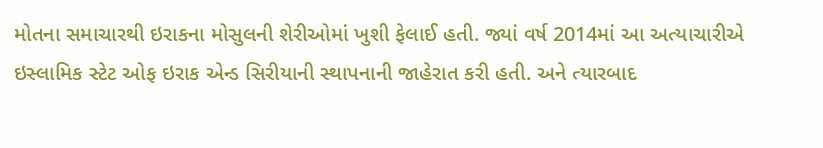મોતના સમાચારથી ઇરાકના મોસુલની શેરીઓમાં ખુશી ફેલાઈ હતી. જ્યાં વર્ષ 2014માં આ અત્યાચારીએ ઇસ્લામિક સ્ટેટ ઓફ ઇરાક એન્ડ સિરીયાની સ્થાપનાની જાહેરાત કરી હતી. અને ત્યારબાદ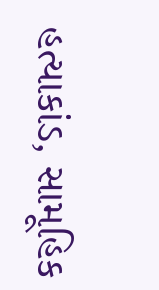હત્યાકાંડ, સામૂહિક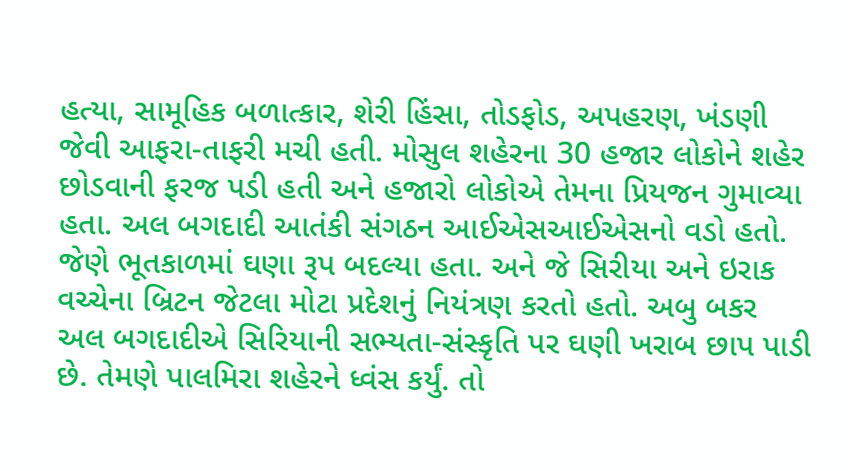હત્યા, સામૂહિક બળાત્કાર, શેરી હિંસા, તોડફોડ, અપહરણ, ખંડણી જેવી આફરા-તાફરી મચી હતી. મોસુલ શહેરના 30 હજાર લોકોને શહેર છોડવાની ફરજ પડી હતી અને હજારો લોકોએ તેમના પ્રિયજન ગુમાવ્યા હતા. અલ બગદાદી આતંકી સંગઠન આઈએસઆઈએસનો વડો હતો. જેણે ભૂતકાળમાં ઘણા રૂપ બદલ્યા હતા. અને જે સિરીયા અને ઇરાક વચ્ચેના બ્રિટન જેટલા મોટા પ્રદેશનું નિયંત્રણ કરતો હતો. અબુ બકર અલ બગદાદીએ સિરિયાની સભ્યતા-સંસ્કૃતિ પર ઘણી ખરાબ છાપ પાડી છે. તેમણે પાલમિરા શહેરને ધ્વંસ કર્યું. તો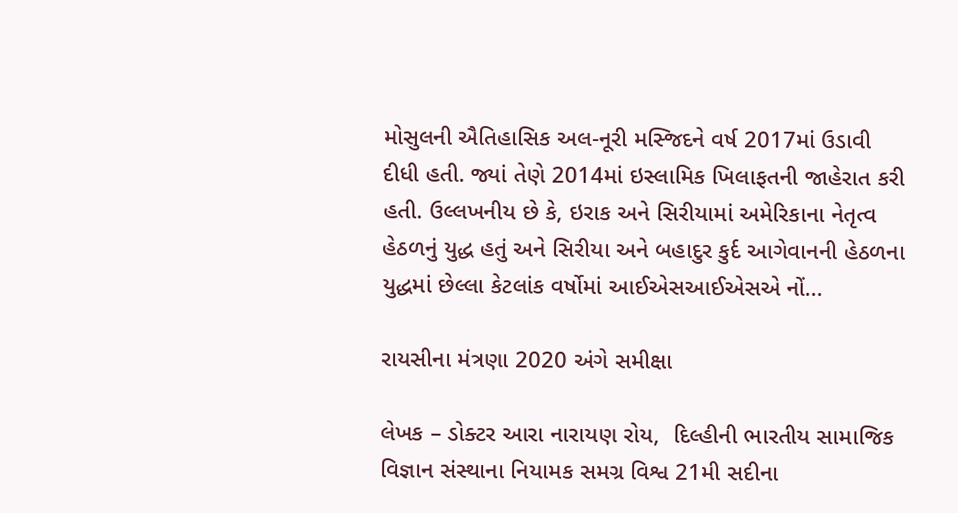મોસુલની ઐતિહાસિક અલ-નૂરી મસ્જિદને વર્ષ 2017માં ઉડાવી દીધી હતી. જ્યાં તેણે 2014માં ઇસ્લામિક ખિલાફતની જાહેરાત કરી હતી. ઉલ્લખનીય છે કે, ઇરાક અને સિરીયામાં અમેરિકાના નેતૃત્વ હેઠળનું યુદ્ધ હતું અને સિરીયા અને બહાદુર કુર્દ આગેવાનની હેઠળના યુદ્ધમાં છેલ્લા કેટલાંક વર્ષોમાં આઈએસઆઈએસએ નોં...

રાયસીના મંત્રણા 2020 અંગે સમીક્ષા

લેખક – ડોક્ટર આરા નારાયણ રોય,  દિલ્હીની ભારતીય સામાજિક વિજ્ઞાન સંસ્થાના નિયામક સમગ્ર વિશ્વ 21મી સદીના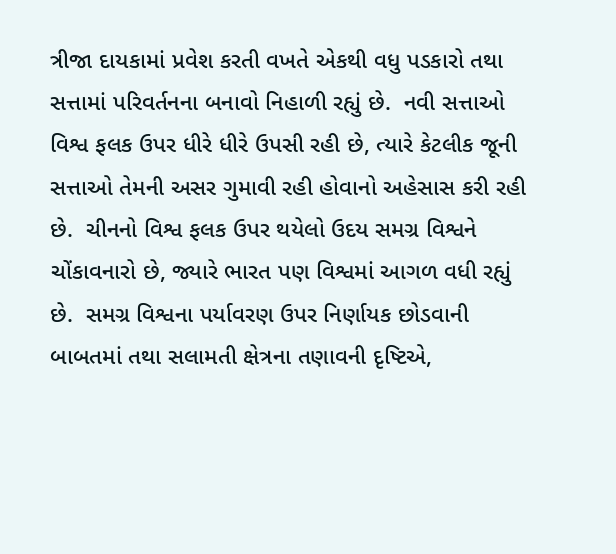ત્રીજા દાયકામાં પ્રવેશ કરતી વખતે એકથી વધુ પડકારો તથા સત્તામાં પરિવર્તનના બનાવો નિહાળી રહ્યું છે.  નવી સત્તાઓ વિશ્વ ફલક ઉપર ધીરે ધીરે ઉપસી રહી છે, ત્યારે કેટલીક જૂની સત્તાઓ તેમની અસર ગુમાવી રહી હોવાનો અહેસાસ કરી રહી છે.  ચીનનો વિશ્વ ફલક ઉપર થયેલો ઉદય સમગ્ર વિશ્વને ચોંકાવનારો છે, જ્યારે ભારત પણ વિશ્વમાં આગળ વધી રહ્યું છે.  સમગ્ર વિશ્વના પર્યાવરણ ઉપર નિર્ણાયક છોડવાની બાબતમાં તથા સલામતી ક્ષેત્રના તણાવની દૃષ્ટિએ,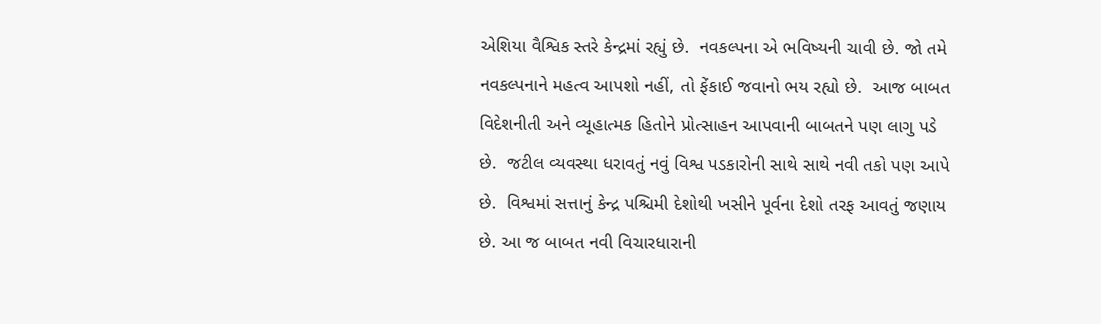એશિયા વૈશ્વિક સ્તરે કેન્દ્રમાં રહ્યું છે.  નવકલ્પના એ ભવિષ્યની ચાવી છે. જો તમે નવકલ્પનાને મહત્વ આપશો નહીં, તો ફેંકાઈ જવાનો ભય રહ્યો છે.  આજ બાબત વિદેશનીતી અને વ્યૂહાત્મક હિતોને પ્રોત્સાહન આપવાની બાબતને પણ લાગુ પડે છે.  જટીલ વ્યવસ્થા ધરાવતું નવું વિશ્વ પડકારોની સાથે સાથે નવી તકો પણ આપે છે.  વિશ્વમાં સત્તાનું કેન્દ્ર પશ્ચિમી દેશોથી ખસીને પૂર્વના દેશો તરફ આવતું જણાય છે. આ જ બાબત નવી વિચારધારાની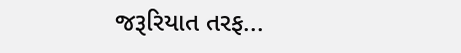જરૂરિયાત તરફ...